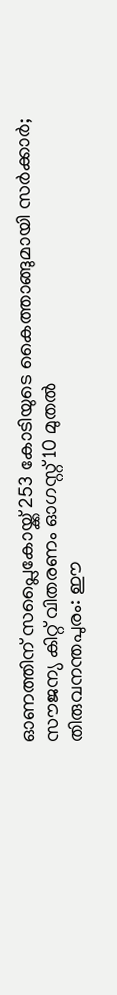ഓണത്തിന് സപ്ലൈകോയ്ക്ക് 253 കോടിയുടെ കൈത്താങ്ങുമായി സർക്കാർ; സൗജന്യ കിറ്റ് വിതരണം ഓഗസ്റ്റ് 10 മുതൽ
തിരുവനന്തപുരം: ഈ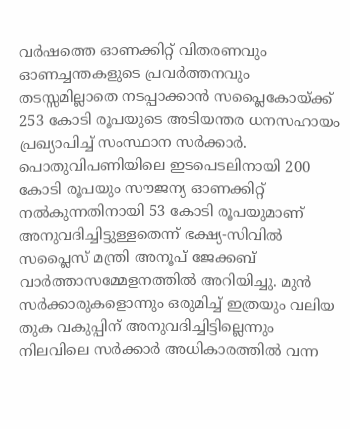വർഷത്തെ ഓണക്കിറ്റ് വിതരണവും ഓണച്ചന്തകളുടെ പ്രവർത്തനവും തടസ്സമില്ലാതെ നടപ്പാക്കാൻ സപ്ലൈകോയ്ക്ക് 253 കോടി രൂപയുടെ അടിയന്തര ധനസഹായം പ്രഖ്യാപിച്ച് സംസ്ഥാന സർക്കാർ. പൊതുവിപണിയിലെ ഇടപെടലിനായി 200 കോടി രൂപയും സൗജന്യ ഓണക്കിറ്റ് നൽകുന്നതിനായി 53 കോടി രൂപയുമാണ് അനുവദിച്ചിട്ടുള്ളതെന്ന് ഭക്ഷ്യ-സിവിൽ സപ്ലൈസ് മന്ത്രി അനൂപ് ജേക്കബ് വാർത്താസമ്മേളനത്തിൽ അറിയിച്ചു. മുൻ സർക്കാരുകളൊന്നും ഒരുമിച്ച് ഇത്രയും വലിയ തുക വകുപ്പിന് അനുവദിച്ചിട്ടില്ലെന്നും നിലവിലെ സർക്കാർ അധികാരത്തിൽ വന്ന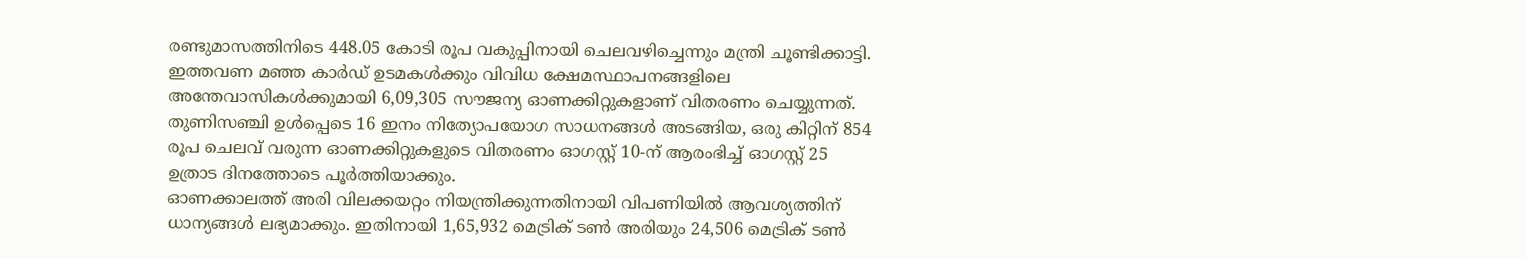രണ്ടുമാസത്തിനിടെ 448.05 കോടി രൂപ വകുപ്പിനായി ചെലവഴിച്ചെന്നും മന്ത്രി ചൂണ്ടിക്കാട്ടി.
ഇത്തവണ മഞ്ഞ കാർഡ് ഉടമകൾക്കും വിവിധ ക്ഷേമസ്ഥാപനങ്ങളിലെ അന്തേവാസികൾക്കുമായി 6,09,305 സൗജന്യ ഓണക്കിറ്റുകളാണ് വിതരണം ചെയ്യുന്നത്. തുണിസഞ്ചി ഉൾപ്പെടെ 16 ഇനം നിത്യോപയോഗ സാധനങ്ങൾ അടങ്ങിയ, ഒരു കിറ്റിന് 854 രൂപ ചെലവ് വരുന്ന ഓണക്കിറ്റുകളുടെ വിതരണം ഓഗസ്റ്റ് 10-ന് ആരംഭിച്ച് ഓഗസ്റ്റ് 25 ഉത്രാട ദിനത്തോടെ പൂർത്തിയാക്കും.
ഓണക്കാലത്ത് അരി വിലക്കയറ്റം നിയന്ത്രിക്കുന്നതിനായി വിപണിയിൽ ആവശ്യത്തിന് ധാന്യങ്ങൾ ലഭ്യമാക്കും. ഇതിനായി 1,65,932 മെട്രിക് ടൺ അരിയും 24,506 മെട്രിക് ടൺ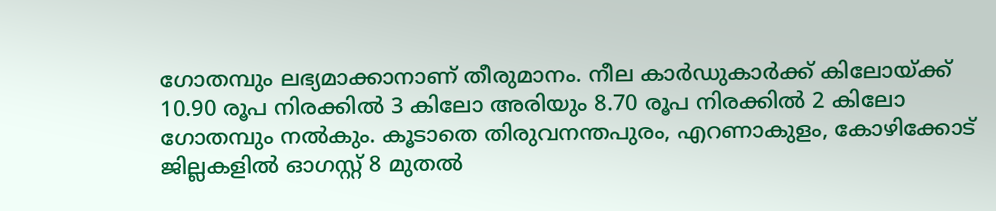ഗോതമ്പും ലഭ്യമാക്കാനാണ് തീരുമാനം. നീല കാർഡുകാർക്ക് കിലോയ്ക്ക് 10.90 രൂപ നിരക്കിൽ 3 കിലോ അരിയും 8.70 രൂപ നിരക്കിൽ 2 കിലോ ഗോതമ്പും നൽകും. കൂടാതെ തിരുവനന്തപുരം, എറണാകുളം, കോഴിക്കോട് ജില്ലകളിൽ ഓഗസ്റ്റ് 8 മുതൽ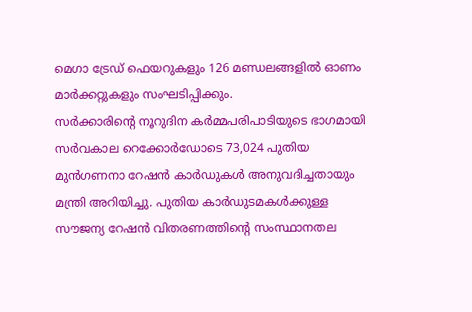മെഗാ ട്രേഡ് ഫെയറുകളും 126 മണ്ഡലങ്ങളിൽ ഓണം മാർക്കറ്റുകളും സംഘടിപ്പിക്കും.
സർക്കാരിന്റെ നൂറുദിന കർമ്മപരിപാടിയുടെ ഭാഗമായി സർവകാല റെക്കോർഡോടെ 73,024 പുതിയ മുൻഗണനാ റേഷൻ കാർഡുകൾ അനുവദിച്ചതായും മന്ത്രി അറിയിച്ചു. പുതിയ കാർഡുടമകൾക്കുള്ള സൗജന്യ റേഷൻ വിതരണത്തിന്റെ സംസ്ഥാനതല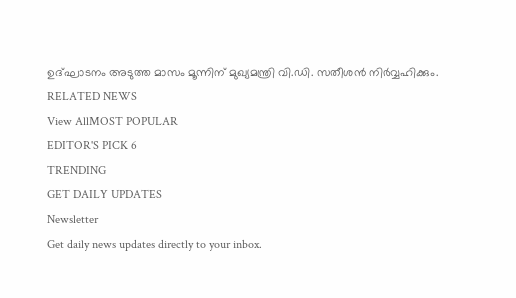ഉദ്ഘാടനം അടുത്ത മാസം മൂന്നിന് മുഖ്യമന്ത്രി വി.ഡി. സതീശൻ നിർവ്വഹിക്കും.
RELATED NEWS
View AllMOST POPULAR
EDITOR'S PICK 6
TRENDING
GET DAILY UPDATES
Newsletter
Get daily news updates directly to your inbox.